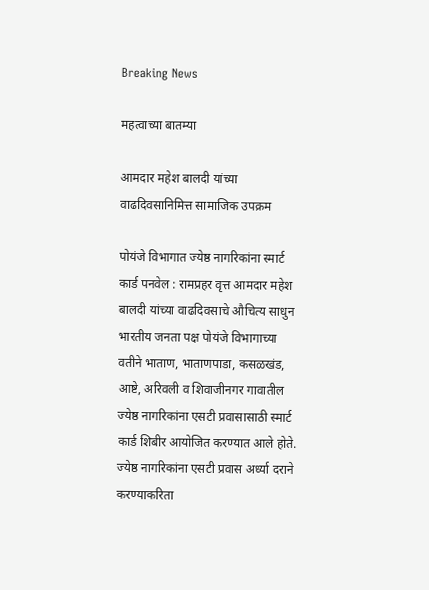Breaking News

महत्वाच्या बातम्या

आमदार महेश बालदी यांच्या वाढदिवसानिमित्त सामाजिक उपक्रम

पोयंजे विभागात ज्येष्ठ नागरिकांना स्मार्ट कार्ड पनवेल : रामप्रहर वृत्त आमदार महेश बालदी यांच्या वाढदिवसाचे औचित्य साधुन भारतीय जनता पक्ष पोयंजे विभागाच्या वतीने भाताण, भाताणपाडा, कसळखंड, आष्टे, अरिवली व शिवाजीनगर गावातील ज्येष्ठ नागरिकांना एसटी प्रवासासाठी स्मार्ट कार्ड शिबीर आयोजित करण्यात आले होते. ज्येष्ठ नागरिकांना एसटी प्रवास अर्ध्या दराने करण्याकरिता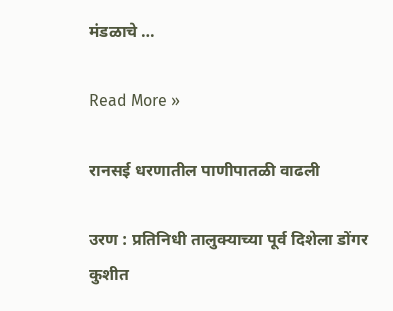मंडळाचे …

Read More »

रानसई धरणातील पाणीपातळी वाढली

उरण : प्रतिनिधी तालुक्याच्या पूर्व दिशेला डोंगर कुशीत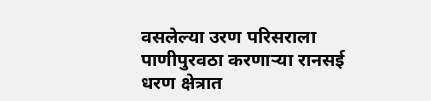वसलेल्या उरण परिसराला पाणीपुरवठा करणार्‍या रानसई धरण क्षेत्रात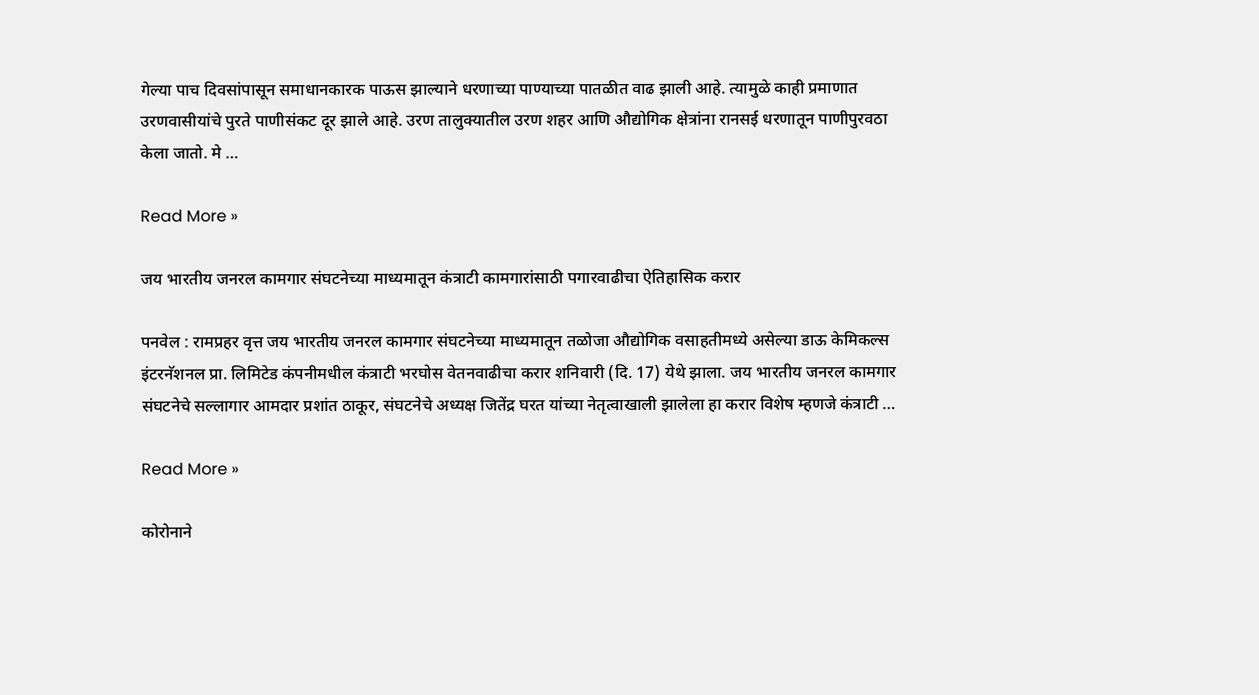गेल्या पाच दिवसांपासून समाधानकारक पाऊस झाल्याने धरणाच्या पाण्याच्या पातळीत वाढ झाली आहे. त्यामुळे काही प्रमाणात उरणवासीयांचे पुरते पाणीसंकट दूर झाले आहे. उरण तालुक्यातील उरण शहर आणि औद्योगिक क्षेत्रांना रानसई धरणातून पाणीपुरवठा केला जातो. मे …

Read More »

जय भारतीय जनरल कामगार संघटनेच्या माध्यमातून कंत्राटी कामगारांसाठी पगारवाढीचा ऐतिहासिक करार

पनवेल : रामप्रहर वृत्त जय भारतीय जनरल कामगार संघटनेच्या माध्यमातून तळोजा औद्योगिक वसाहतीमध्ये असेल्या डाऊ केमिकल्स इंटरनॅशनल प्रा. लिमिटेड कंपनीमधील कंत्राटी भरघोस वेतनवाढीचा करार शनिवारी (दि. 17) येथे झाला. जय भारतीय जनरल कामगार संघटनेचे सल्लागार आमदार प्रशांत ठाकूर, संघटनेचे अध्यक्ष जितेंद्र घरत यांच्या नेतृत्वाखाली झालेला हा करार विशेष म्हणजे कंत्राटी …

Read More »

कोरोनाने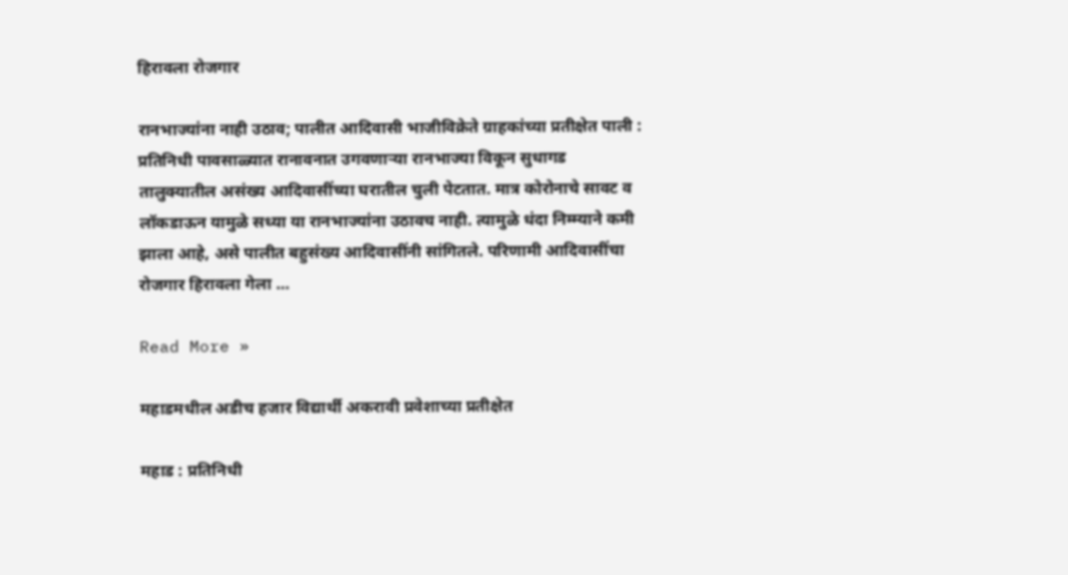हिरावला रोजगार

रानभाज्यांना नाही उठाव; पालीत आदिवासी भाजीविक्रेते ग्राहकांच्या प्रतीक्षेत पाली : प्रतिनिधी पावसाळ्यात रानावनात उगवणार्‍या रानभाज्या विकून सुधागड तालुक्यातील असंख्य आदिवासींच्या घरातील चुली पेटतात. मात्र कोरोनाचे सावट व लॉकडाऊन यामुळे सध्या या रानभाज्यांना उठावच नाही. त्यामुळे धंदा निम्म्याने कमी झाला आहे, असे पालीत बहुसंख्य आदिवासींनी सांगितले. परिणामी आदिवासींचा रोजगार हिरावला गेला …

Read More »

महाडमधील अडीच हजार विद्यार्थी अकरावी प्रवेशाच्या प्रतीक्षेत

महाड : प्रतिनिधी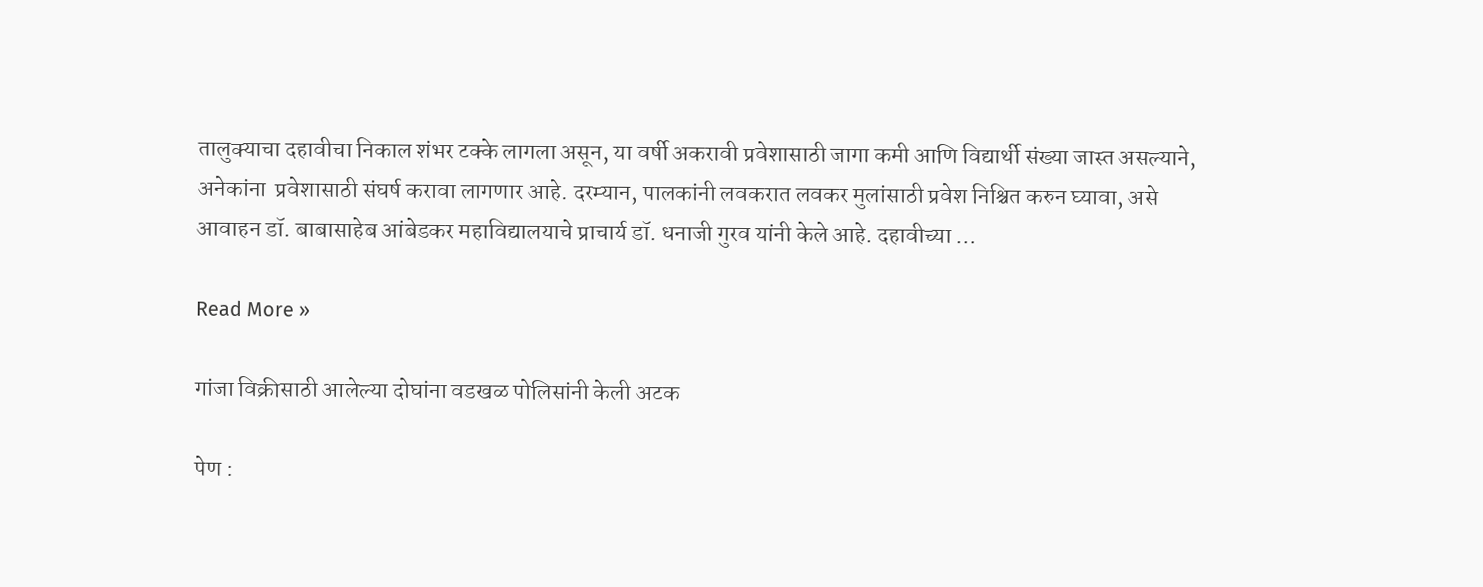तालुक्याचा दहावीचा निकाल शंभर टक्के लागला असून, या वर्षी अकरावी प्रवेशासाठी जागा कमी आणि विद्यार्थी संख्या जास्त असल्याने, अनेकांना  प्रवेशासाठी संघर्ष करावा लागणार आहे. दरम्यान, पालकांनी लवकरात लवकर मुलांसाठी प्रवेश निश्चित करुन घ्यावा, असे आवाहन डॉ. बाबासाहेब आंबेडकर महाविद्यालयाचे प्राचार्य डॉ. धनाजी गुरव यांनी केले आहे. दहावीच्या …

Read More »

गांजा विक्रीसाठी आलेल्या दोघांना वडखळ पोलिसांनी केली अटक

पेण :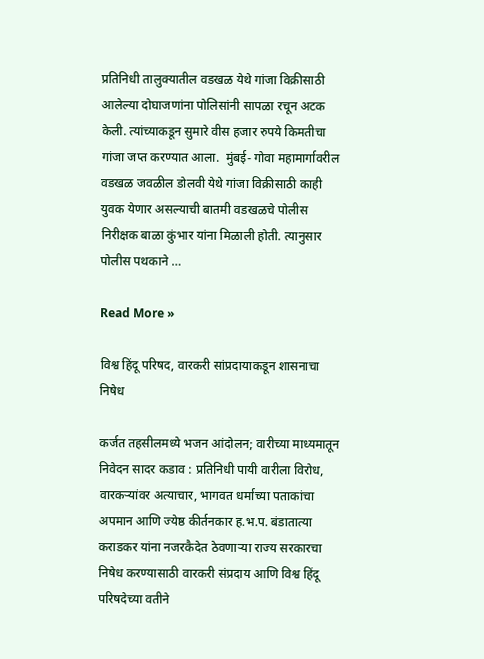प्रतिनिधी तालुक्यातील वडखळ येथे गांजा विक्रीसाठी आलेल्या दोघाजणांना पोलिसांनी सापळा रचून अटक केली. त्यांच्याकडून सुमारे वीस हजार रुपये किमतीचा गांजा जप्त करण्यात आला.  मुंबई- गोवा महामार्गावरील वडखळ जवळील डोलवी येथे गांजा विक्रीसाठी काही युवक येणार असल्याची बातमी वडखळचे पोलीस निरीक्षक बाळा कुंभार यांना मिळाली होती. त्यानुसार पोलीस पथकाने …

Read More »

विश्व हिंदू परिषद, वारकरी सांप्रदायाकडून शासनाचा निषेध

कर्जत तहसीलमध्ये भजन आंदोलन; वारीच्या माध्यमातून निवेदन सादर कडाव : प्रतिनिधी पायी वारीला विरोध, वारकर्‍यांवर अत्याचार, भागवत धर्माच्या पताकांचा अपमान आणि ज्येष्ठ कीर्तनकार ह.भ.प. बंडातात्या कराडकर यांना नजरकैदेत ठेवणार्‍या राज्य सरकारचा निषेध करण्यासाठी वारकरी संप्रदाय आणि विश्व हिंदू परिषदेच्या वतीने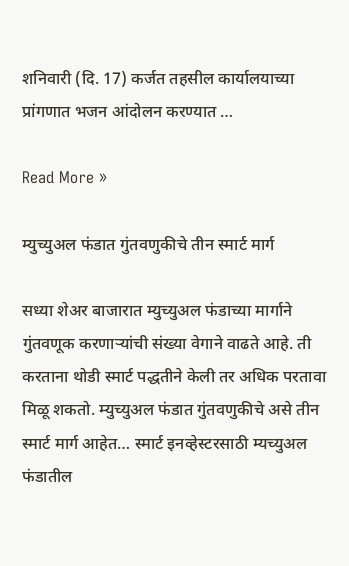शनिवारी (दि. 17) कर्जत तहसील कार्यालयाच्या प्रांगणात भजन आंदोलन करण्यात …

Read More »

म्युच्युअल फंडात गुंतवणुकीचे तीन स्मार्ट मार्ग

सध्या शेअर बाजारात म्युच्युअल फंडाच्या मार्गाने गुंतवणूक करणार्‍यांची संख्या वेगाने वाढते आहे. ती करताना थोडी स्मार्ट पद्धतीने केली तर अधिक परतावा मिळू शकतो. म्युच्युअल फंडात गुंतवणुकीचे असे तीन स्मार्ट मार्ग आहेत… स्मार्ट इनव्हेस्टरसाठी म्यच्युअल फंडातील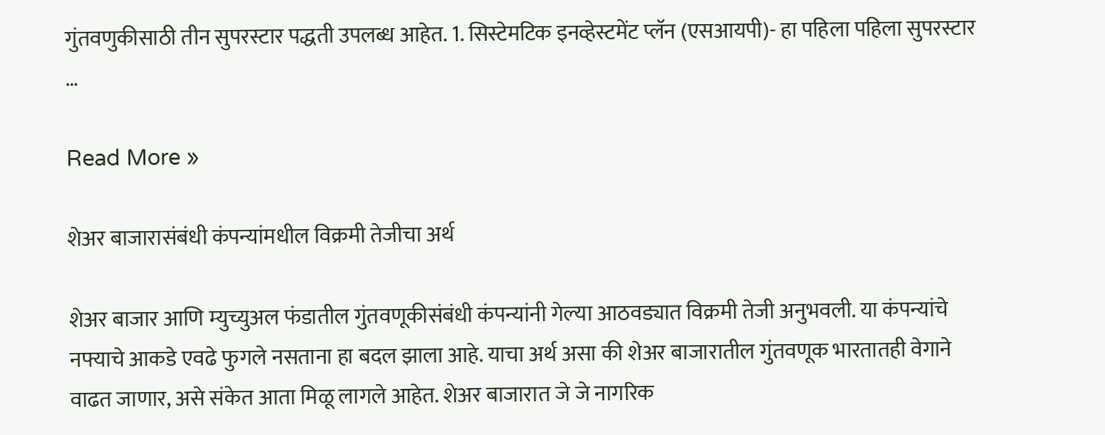गुंतवणुकीसाठी तीन सुपरस्टार पद्धती उपलब्ध आहेत. 1. सिस्टेमटिक इनव्हेस्टमेंट प्लॅन (एसआयपी)- हा पहिला पहिला सुपरस्टार …

Read More »

शेअर बाजारासंबंधी कंपन्यांमधील विक्रमी तेजीचा अर्थ

शेअर बाजार आणि म्युच्युअल फंडातील गुंतवणूकीसंबंधी कंपन्यांनी गेल्या आठवड्यात विक्रमी तेजी अनुभवली. या कंपन्यांचे नफ्याचे आकडे एवढे फुगले नसताना हा बदल झाला आहे. याचा अर्थ असा की शेअर बाजारातील गुंतवणूक भारतातही वेगाने वाढत जाणार, असे संकेत आता मिळू लागले आहेत. शेअर बाजारात जे जे नागरिक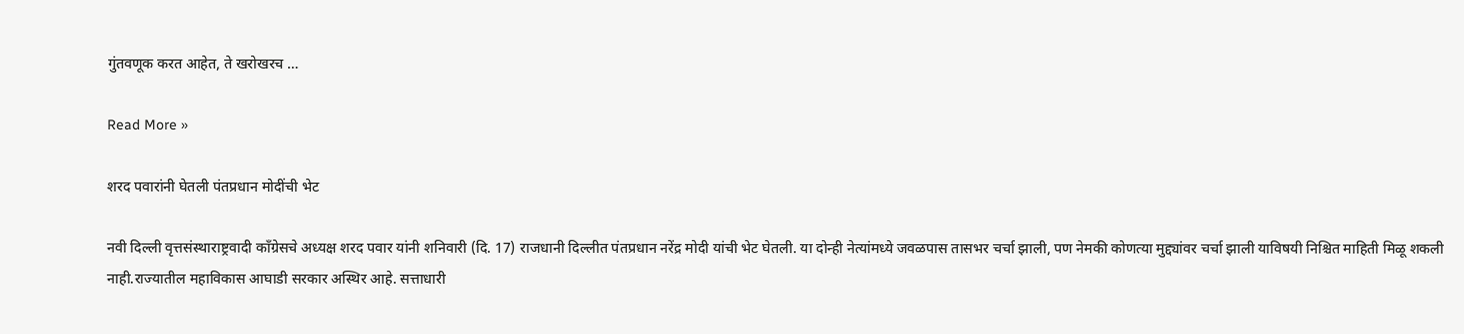गुंतवणूक करत आहेत, ते खरोखरच …

Read More »

शरद पवारांनी घेतली पंतप्रधान मोदींची भेट

नवी दिल्ली वृत्तसंस्थाराष्ट्रवादी काँग्रेसचे अध्यक्ष शरद पवार यांनी शनिवारी (दि. 17) राजधानी दिल्लीत पंतप्रधान नरेंद्र मोदी यांची भेट घेतली. या दोन्ही नेत्यांमध्ये जवळपास तासभर चर्चा झाली, पण नेमकी कोणत्या मुद्द्यांवर चर्चा झाली याविषयी निश्चित माहिती मिळू शकली नाही.राज्यातील महाविकास आघाडी सरकार अस्थिर आहे. सत्ताधारी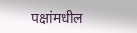पक्षांमधील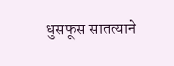धुसफूस सातत्याने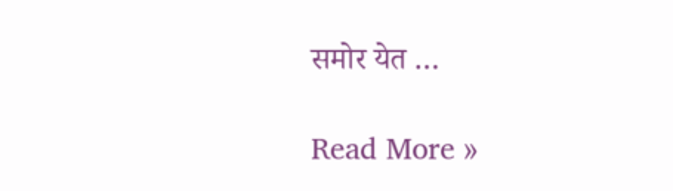समोर येत …

Read More »